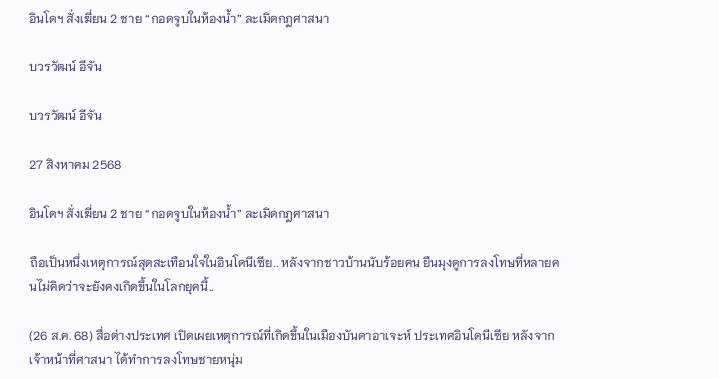อินโดฯ สั่งเฆี่ยน 2 ชาย “กอดจูบในห้องน้ำ” ละเมิดกฎศาสนา

บวรวัฒน์ อีจัน

บวรวัฒน์ อีจัน

27 สิงหาคม 2568

อินโดฯ สั่งเฆี่ยน 2 ชาย “กอดจูบในห้องน้ำ” ละเมิดกฎศาสนา

ถือเป็นหนึ่งเหตุการณ์สุดสะเทือนใจในอินโดนีเซีย.. หลังจากชาวบ้านนับร้อยคน ยืนมุงดูการลงโทษที่หลายคนไม่คิดว่าจะยังคงเกิดขึ้นในโลกยุคนี้..

(26 ส.ค. 68) สื่อต่างประเทศ เปิดเผยเหตุการณ์ที่เกิดขึ้นในเมืองบันดาอาเจะห์ ประเทศอินโดนีเซีย หลังจากเจ้าหน้าที่ศาสนา ได้ทำการลงโทษชายหนุ่ม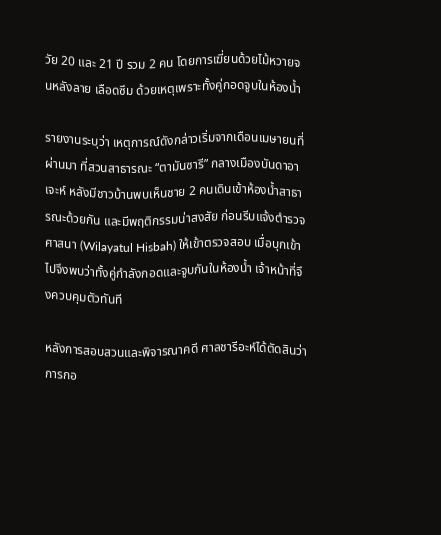วัย 20 และ 21 ปี รวม 2 คน โดยการเฆี่ยนด้วยไม้หวายจนหลังลาย เลือดซึม ด้วยเหตุเพราะทั้งคู่กอดจูบในห้องน้ำ

รายงานระบุว่า เหตุการณ์ดังกล่าวเริ่มจากเดือนเมษายนที่ผ่านมา ที่สวนสาธารณะ “ตามันซารี” กลางเมืองบันดาอาเจะห์ หลังมีชาวบ้านพบเห็นชาย 2 คนเดินเข้าห้องน้ำสาธารณะด้วยกัน และมีพฤติกรรมน่าสงสัย ก่อนรีบแจ้งตำรวจศาสนา (Wilayatul Hisbah) ให้เข้าตรวจสอบ เมื่อบุกเข้าไปจึงพบว่าทั้งคู่กำลังกอดและจูบกันในห้องน้ำ เจ้าหน้าที่จึงควบคุมตัวทันที

หลังการสอบสวนและพิจารณาคดี ศาลชารีอะห์ได้ตัดสินว่าการกอ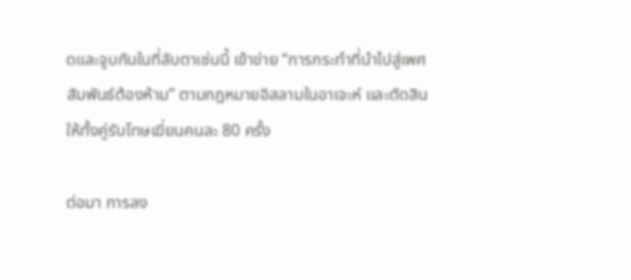ดและจูบกันในที่ลับตาเช่นนี้ เข้าข่าย “การกระทำที่นำไปสู่เพศสัมพันธ์ต้องห้าม” ตามกฎหมายอิสลามในอาเจะห์ และตัดสินให้ทั้งคู่รับโทษเฆี่ยนคนละ 80 ครั้ง

ต่อมา การลง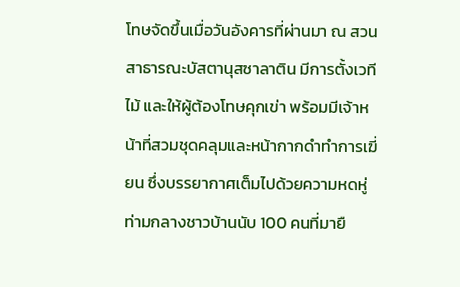โทษจัดขึ้นเมื่อวันอังคารที่ผ่านมา ณ สวนสาธารณะบัสตานุสซาลาติน มีการตั้งเวทีไม้ และให้ผู้ต้องโทษคุกเข่า พร้อมมีเจ้าหน้าที่สวมชุดคลุมและหน้ากากดำทำการเฆี่ยน ซึ่งบรรยากาศเต็มไปด้วยความหดหู่ ท่ามกลางชาวบ้านนับ 100 คนที่มายื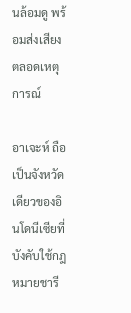นล้อมดู พร้อมส่งเสียงตลอดเหตุการณ์

อาเจะห์ ถือเป็นจังหวัดเดียวของอินโดนีเซียที่บังคับใช้กฎหมายชารี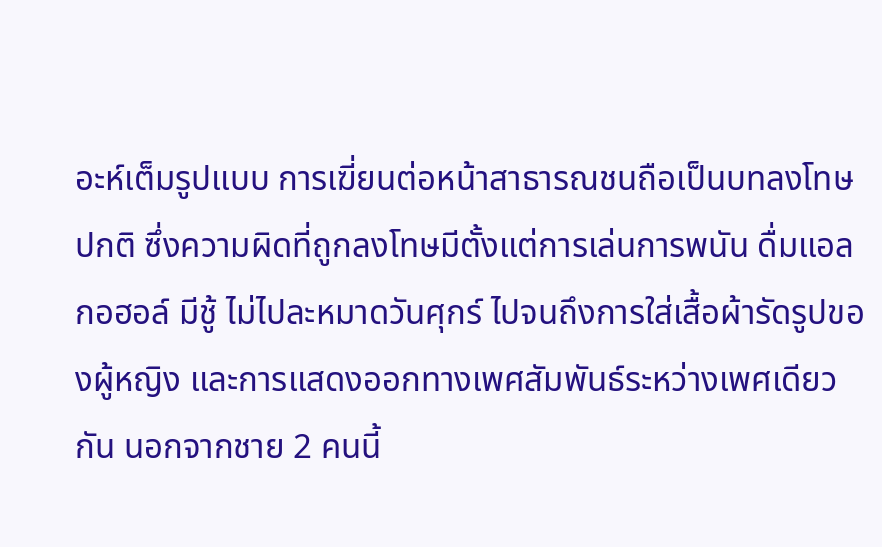อะห์เต็มรูปแบบ การเฆี่ยนต่อหน้าสาธารณชนถือเป็นบทลงโทษปกติ ซึ่งความผิดที่ถูกลงโทษมีตั้งแต่การเล่นการพนัน ดื่มแอลกอฮอล์ มีชู้ ไม่ไปละหมาดวันศุกร์ ไปจนถึงการใส่เสื้อผ้ารัดรูปของผู้หญิง และการแสดงออกทางเพศสัมพันธ์ระหว่างเพศเดียวกัน นอกจากชาย 2 คนนี้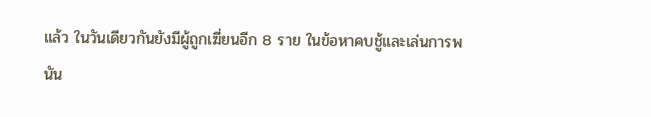แล้ว ในวันเดียวกันยังมีผู้ถูกเฆี่ยนอีก 8 ราย ในข้อหาคบชู้และเล่นการพนัน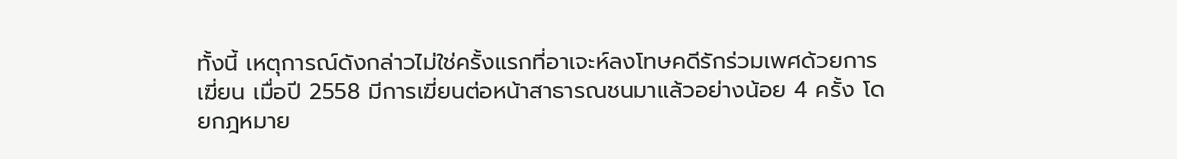ทั้งนี้ เหตุการณ์ดังกล่าวไม่ใช่ครั้งแรกที่อาเจะห์ลงโทษคดีรักร่วมเพศด้วยการเฆี่ยน เมื่อปี 2558 มีการเฆี่ยนต่อหน้าสาธารณชนมาแล้วอย่างน้อย 4 ครั้ง โดยกฎหมาย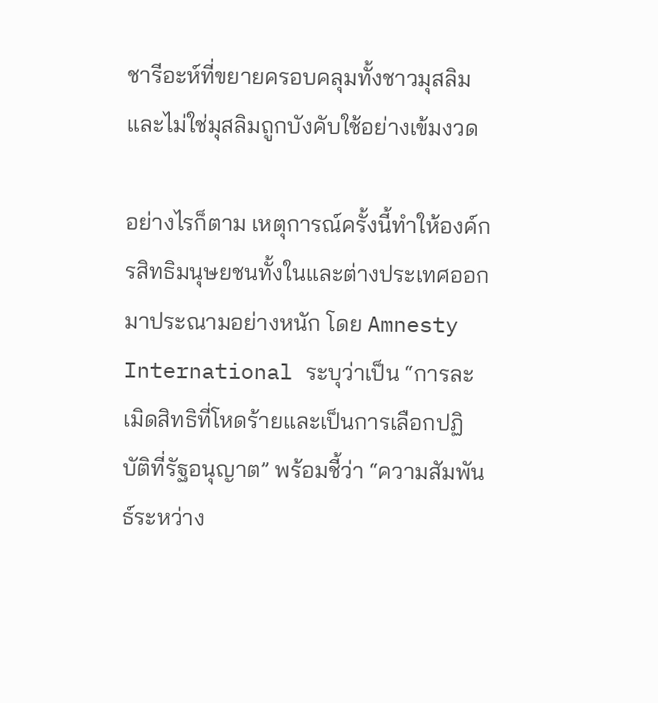ชารีอะห์ที่ขยายครอบคลุมทั้งชาวมุสลิมและไม่ใช่มุสลิมถูกบังคับใช้อย่างเข้มงวด

อย่างไรก็ตาม เหตุการณ์ครั้งนี้ทำให้องค์กรสิทธิมนุษยชนทั้งในและต่างประเทศออกมาประณามอย่างหนัก โดย Amnesty International ระบุว่าเป็น “การละเมิดสิทธิที่โหดร้ายและเป็นการเลือกปฏิบัติที่รัฐอนุญาต” พร้อมชี้ว่า “ความสัมพันธ์ระหว่าง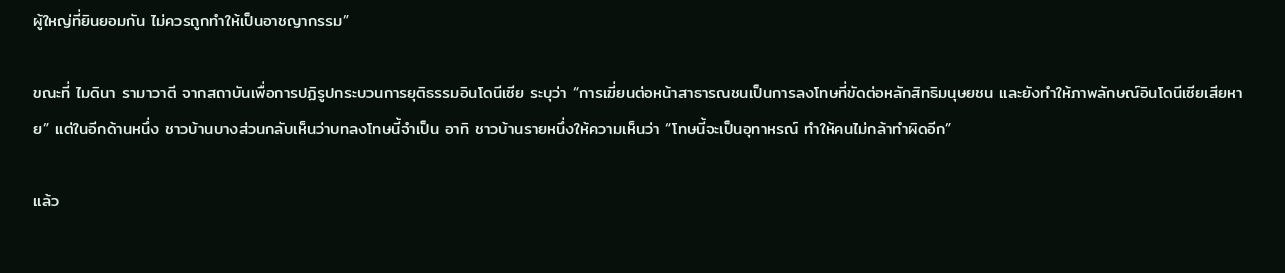ผู้ใหญ่ที่ยินยอมกัน ไม่ควรถูกทำให้เป็นอาชญากรรม”

ขณะที่ ไมดินา รามาวาตี จากสถาบันเพื่อการปฏิรูปกระบวนการยุติธรรมอินโดนีเซีย ระบุว่า “การเฆี่ยนต่อหน้าสาธารณชนเป็นการลงโทษที่ขัดต่อหลักสิทธิมนุษยชน และยังทำให้ภาพลักษณ์อินโดนีเซียเสียหาย” แต่ในอีกด้านหนึ่ง ชาวบ้านบางส่วนกลับเห็นว่าบทลงโทษนี้จำเป็น อาทิ ชาวบ้านรายหนึ่งให้ความเห็นว่า “โทษนี้จะเป็นอุทาหรณ์ ทำให้คนไม่กล้าทำผิดอีก”

แล้ว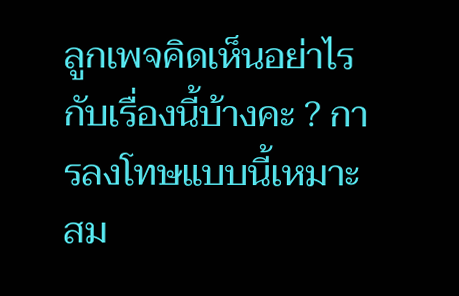ลูกเพจคิดเห็นอย่าไรกับเรื่องนี้บ้างคะ ? การลงโทษแบบนี้เหมาะสม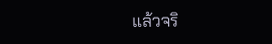แล้วจริ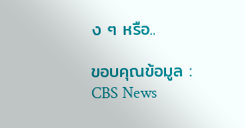ง ๆ หรือ..

ขอบคุณข้อมูล : CBS News